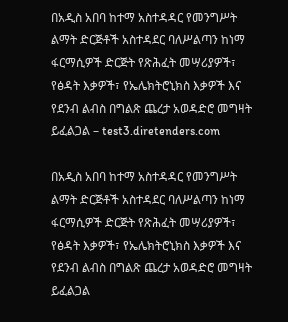በአዲስ አበባ ከተማ አስተዳዳር የመንግሥት ልማት ድርጅቶች አስተዳደር ባለሥልጣን ከነማ ፋርማሲዎች ድርጅት የጽሕፈት መሣሪያዎች፣ የፅዳት እቃዎች፣ የኤሌክትሮኒክስ እቃዎች እና የደንብ ልብስ በግልጽ ጨረታ አወዳድሮ መግዛት ይፈልጋል – test3.diretenders.com

በአዲስ አበባ ከተማ አስተዳዳር የመንግሥት ልማት ድርጅቶች አስተዳደር ባለሥልጣን ከነማ ፋርማሲዎች ድርጅት የጽሕፈት መሣሪያዎች፣ የፅዳት እቃዎች፣ የኤሌክትሮኒክስ እቃዎች እና የደንብ ልብስ በግልጽ ጨረታ አወዳድሮ መግዛት ይፈልጋል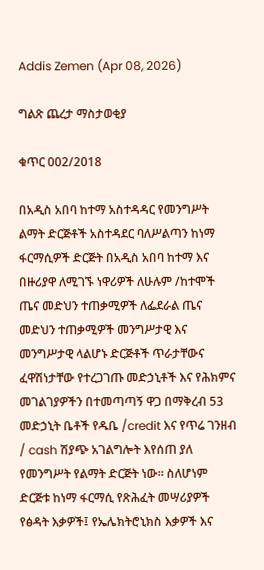Addis Zemen (Apr 08, 2026)

ግልጽ ጨረታ ማስታወቂያ

ቁጥር 002/2018

በአዲስ አበባ ከተማ አስተዳዳር የመንግሥት ልማት ድርጅቶች አስተዳደር ባለሥልጣን ከነማ ፋርማሲዎች ድርጅት በአዲስ አበባ ከተማ እና በዙሪያዋ ለሚገኙ ነዋሪዎች ለሁሉም /ከተሞች ጤና መድህን ተጠቃሚዎች ለፌደራል ጤና መድህን ተጠቃሚዎች መንግሥታዊ እና መንግሥታዊ ላልሆኑ ድርጅቶች ጥራታቸውና ፈዋሽነታቸው የተረጋገጡ መድኃኒቶች እና የሕክምና መገልገያዎችን በተመጣጣኝ ዋጋ በማቅረብ 53 መድኃኒት ቤቶች የዱቤ /credit እና የጥሬ ገንዘብ / cash ሽያጭ አገልግሎት እየሰጠ ያለ የመንግሥት የልማት ድርጅት ነው። ስለሆነም ድርጅቱ ከነማ ፋርማሲ የጽሕፈት መሣሪያዎች የፅዳት እቃዎች፤ የኤሌክትሮኒክስ እቃዎች እና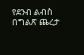የደንብ ልብስ በግልጽ ጨረታ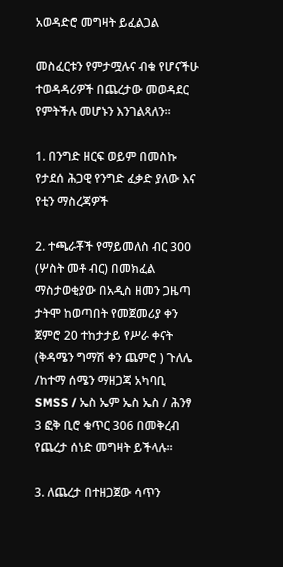አወዳድሮ መግዛት ይፈልጋል

መስፈርቱን የምታሟሉና ብቁ የሆናችሁ ተወዳዳሪዎች በጨረታው መወዳደር የምትችሉ መሆኑን እንገልጻለን፡፡

1. በንግድ ዘርፍ ወይም በመስኩ የታደሰ ሕጋዊ የንግድ ፈቃድ ያለው እና የቲን ማስረጃዎች

2. ተጫራቾች የማይመለስ ብር 300 (ሦስት መቶ ብር) በመክፈል ማስታወቂያው በአዲስ ዘመን ጋዜጣ ታትሞ ከወጣበት የመጀመሪያ ቀን ጀምሮ 20 ተከታታይ የሥራ ቀናት (ቅዳሜን ግማሽ ቀን ጨምሮ ) ጉለሌ /ከተማ ሰሜን ማዘጋጃ አካባቢ SMSS / ኤስ ኤም ኤስ ኤስ / ሕንፃ 3 ፎቅ ቢሮ ቁጥር 306 በመቅረብ የጨረታ ሰነድ መግዛት ይችላሉ፡፡

3. ለጨረታ በተዘጋጀው ሳጥን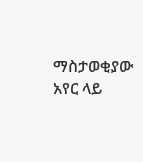ማስታወቂያው አየር ላይ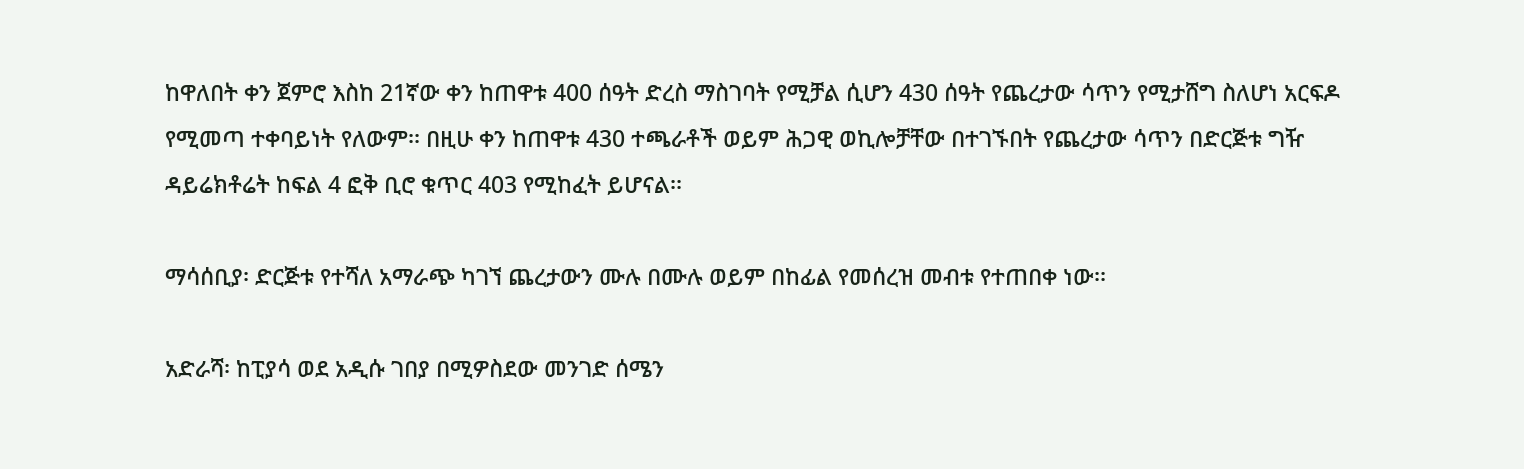ከዋለበት ቀን ጀምሮ እስከ 21ኛው ቀን ከጠዋቱ 400 ሰዓት ድረስ ማስገባት የሚቻል ሲሆን 430 ሰዓት የጨረታው ሳጥን የሚታሸግ ስለሆነ አርፍዶ የሚመጣ ተቀባይነት የለውም፡፡ በዚሁ ቀን ከጠዋቱ 430 ተጫራቶች ወይም ሕጋዊ ወኪሎቻቸው በተገኙበት የጨረታው ሳጥን በድርጅቱ ግዥ ዳይሬክቶሬት ከፍል 4 ፎቅ ቢሮ ቁጥር 403 የሚከፈት ይሆናል፡፡

ማሳሰቢያ፡ ድርጅቱ የተሻለ አማራጭ ካገኘ ጨረታውን ሙሉ በሙሉ ወይም በከፊል የመሰረዝ መብቱ የተጠበቀ ነው፡፡

አድራሻ፡ ከፒያሳ ወደ አዲሱ ገበያ በሚዎስደው መንገድ ሰሜን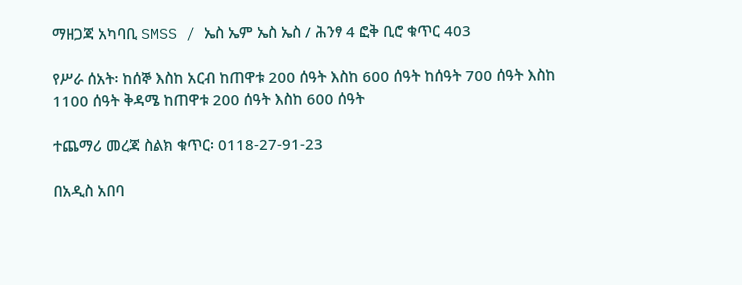ማዘጋጃ አካባቢ SMSS / ኤስ ኤም ኤስ ኤስ / ሕንፃ 4 ፎቅ ቢሮ ቁጥር 403

የሥራ ሰአት፡ ከሰኞ እስከ አርብ ከጠዋቱ 200 ሰዓት እስከ 600 ሰዓት ከሰዓት 700 ሰዓት እስከ 1100 ሰዓት ቅዳሜ ከጠዋቱ 200 ሰዓት እስከ 600 ሰዓት

ተጨማሪ መረጃ ስልክ ቁጥር፡ 0118-27-91-23

በአዲስ አበባ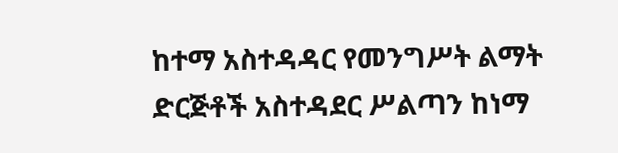ከተማ አስተዳዳር የመንግሥት ልማት ድርጅቶች አስተዳደር ሥልጣን ከነማ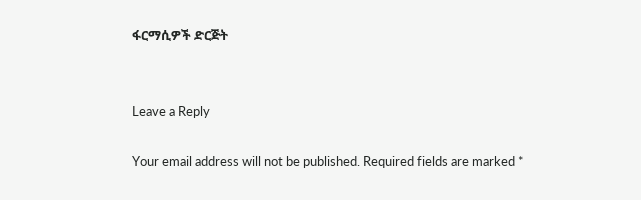ፋርማሲዎች ድርጅት


Leave a Reply

Your email address will not be published. Required fields are marked *